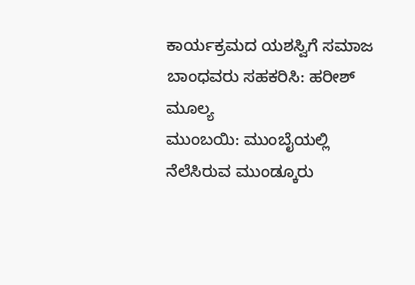ಕಾರ್ಯಕ್ರಮದ ಯಶಸ್ವಿಗೆ ಸಮಾಜ ಬಾಂಧವರು ಸಹಕರಿಸಿ: ಹರೀಶ್ ಮೂಲ್ಯ
ಮುಂಬಯಿ: ಮುಂಬೈಯಲ್ಲಿ ನೆಲೆಸಿರುವ ಮುಂಡ್ಕೂರು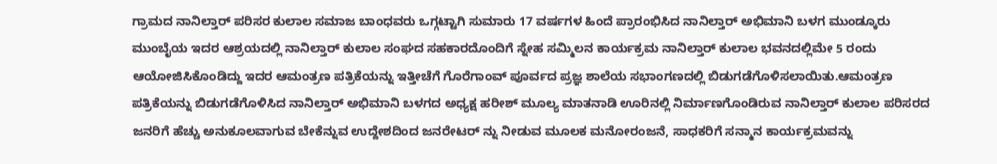ಗ್ರಾಮದ ನಾನಿಲ್ತಾರ್ ಪರಿಸರ ಕುಲಾಲ ಸಮಾಜ ಬಾಂಧವರು ಒಗ್ಗಟ್ಟಾಗಿ ಸುಮಾರು 17 ವರ್ಷಗಳ ಹಿಂದೆ ಪ್ರಾರಂಭಿಸಿದ ನಾನಿಲ್ತಾರ್ ಅಭಿಮಾನಿ ಬಳಗ ಮುಂಡ್ಕೂರು ಮುಂಬೈಯ ಇದರ ಆಶ್ರಯದಲ್ಲಿ ನಾನಿಲ್ತಾರ್ ಕುಲಾಲ ಸಂಘದ ಸಹಕಾರದೊಂದಿಗೆ ಸ್ನೇಹ ಸಮ್ಮಿಲನ ಕಾರ್ಯಕ್ರಮ ನಾನಿಲ್ತಾರ್ ಕುಲಾಲ ಭವನದಲ್ಲಿಮೇ 5 ರಂದು ಆಯೋಜಿಸಿಕೊಂಡಿದ್ದು ಇದರ ಆಮಂತ್ರಣ ಪತ್ರಿಕೆಯನ್ನು ಇತ್ತೀಚೆಗೆ ಗೊರೆಗಾಂವ್ ಪೂರ್ವದ ಪ್ರಜ್ಞ ಶಾಲೆಯ ಸಭಾಂಗಣದಲ್ಲಿ ಬಿಡುಗಡೆಗೊಳಿಸಲಾಯಿತು.ಆಮಂತ್ರಣ ಪತ್ರಿಕೆಯನ್ನು ಬಿಡುಗಡೆಗೊಳಿಸಿದ ನಾನಿಲ್ತಾರ್ ಅಭಿಮಾನಿ ಬಳಗದ ಅಧ್ಯಕ್ಷ ಹರೀಶ್ ಮೂಲ್ಯ ಮಾತನಾಡಿ ಊರಿನಲ್ಲಿ ನಿರ್ಮಾಣಗೊಂಡಿರುವ ನಾನಿಲ್ತಾರ್ ಕುಲಾಲ ಪರಿಸರದ ಜನರಿಗೆ ಹೆಚ್ಚು ಅನುಕೂಲವಾಗುವ ಬೇಕೆನ್ನುವ ಉದ್ದೇಶದಿಂದ ಜನರೇಟರ್ ನ್ನು ನೀಡುವ ಮೂಲಕ ಮನೋರಂಜನೆ, ಸಾಧಕರಿಗೆ ಸನ್ಮಾನ ಕಾರ್ಯಕ್ರಮವನ್ನು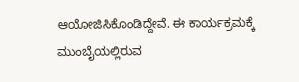ಆಯೋಜಿಸಿಕೊಂಡಿದ್ದೇವೆ. ಈ ಕಾರ್ಯಕ್ರಮಕ್ಕೆ ಮುಂಬೈಯಲ್ಲಿರುವ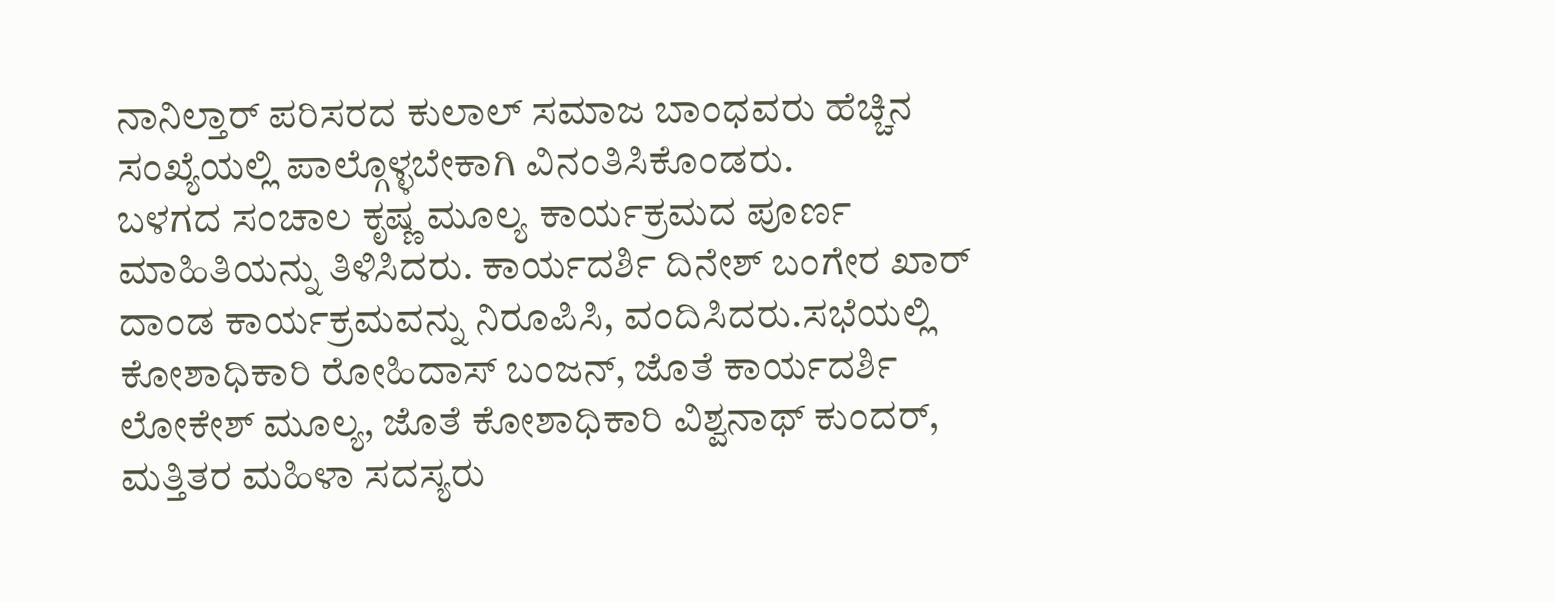ನಾನಿಲ್ತಾರ್ ಪರಿಸರದ ಕುಲಾಲ್ ಸಮಾಜ ಬಾಂಧವರು ಹೆಚ್ಚಿನ ಸಂಖ್ಯೆಯಲ್ಲಿ ಪಾಲ್ಗೊಳ್ಳಬೇಕಾಗಿ ವಿನಂತಿಸಿಕೊಂಡರು.
ಬಳಗದ ಸಂಚಾಲ ಕೃಷ್ಣ ಮೂಲ್ಯ ಕಾರ್ಯಕ್ರಮದ ಪೂರ್ಣ ಮಾಹಿತಿಯನ್ನು ತಿಳಿಸಿದರು. ಕಾರ್ಯದರ್ಶಿ ದಿನೇಶ್ ಬಂಗೇರ ಖಾರ್ ದಾಂಡ ಕಾರ್ಯಕ್ರಮವನ್ನು ನಿರೂಪಿಸಿ, ವಂದಿಸಿದರು.ಸಭೆಯಲ್ಲಿ ಕೋಶಾಧಿಕಾರಿ ರೋಹಿದಾಸ್ ಬಂಜನ್, ಜೊತೆ ಕಾರ್ಯದರ್ಶಿ ಲೋಕೇಶ್ ಮೂಲ್ಯ, ಜೊತೆ ಕೋಶಾಧಿಕಾರಿ ವಿಶ್ವನಾಥ್ ಕುಂದರ್, ಮತ್ತಿತರ ಮಹಿಳಾ ಸದಸ್ಯರು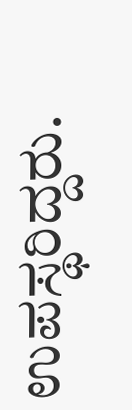ಉಪಸ್ಥರಿದ್ದರು.